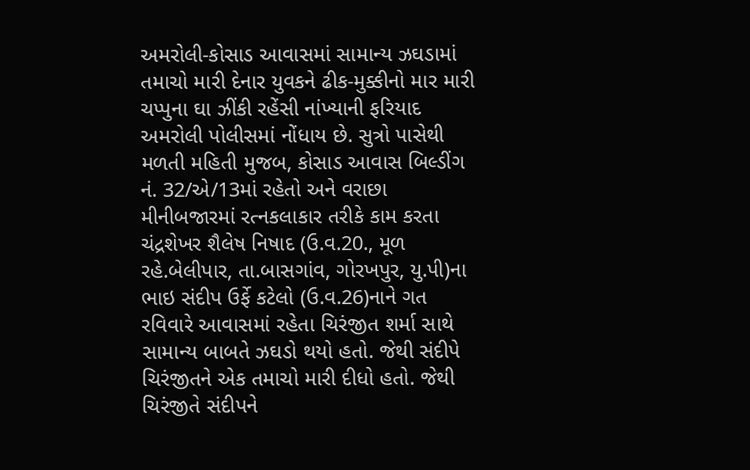અમરોલી-કોસાડ આવાસમાં સામાન્ય ઝઘડામાં તમાચો મારી દેનાર યુવકને ઢીક-મુક્કીનો માર મારી ચપ્પુના ઘા ઝીંકી રહેંસી નાંખ્યાની ફરિયાદ અમરોલી પોલીસમાં નોંધાય છે. સુત્રો પાસેથી મળતી મહિતી મુજબ, કોસાડ આવાસ બિલ્ડીંગ નં. 32/એ/13માં રહેતો અને વરાછા મીનીબજારમાં રત્નકલાકાર તરીકે કામ કરતા ચંદ્રશેખર શૈલેષ નિષાદ (ઉ.વ.20., મૂળ રહે.બેલીપાર, તા.બાસગાંવ, ગોરખપુર, યુ.પી)ના ભાઇ સંદીપ ઉર્ફે કટેલો (ઉ.વ.26)નાને ગત રવિવારે આવાસમાં રહેતા ચિરંજીત શર્મા સાથે સામાન્ય બાબતે ઝઘડો થયો હતો. જેથી સંદીપે ચિરંજીતને એક તમાચો મારી દીધો હતો. જેથી ચિરંજીતે સંદીપને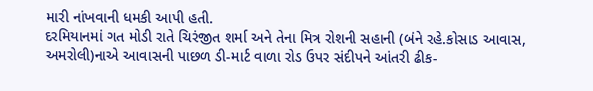મારી નાંખવાની ધમકી આપી હતી.
દરમિયાનમાં ગત મોડી રાતે ચિરંજીત શર્મા અને તેના મિત્ર રોશની સહાની (બંને રહે.કોસાડ આવાસ, અમરોલી)નાએ આવાસની પાછળ ડી-માર્ટ વાળા રોડ ઉપર સંદીપને આંતરી ઢીક-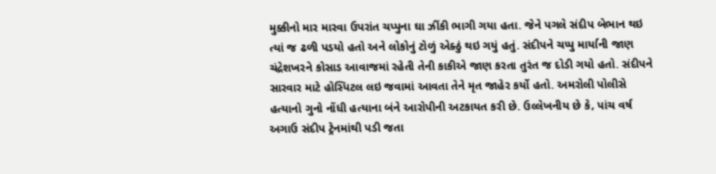મુક્કીનો માર મારવા ઉપરાંત ચપ્પુના ઘા ઝીંકી ભાગી ગયા હતા. જેને પગલે સંદીપ બેભાન થઇ ત્યાં જ ઢળી પડયો હતો અને લોકોનું ટોળું એક્ઠું થઇ ગયું હતું. સંદીપને ચપ્પુ માર્યાની જાણ ચંદ્રેશખરને કોસાડ આવાજમાં રહેતી તેની કાકીએ જાણ કરતા તુરંત જ દોડી ગયો હતો. સંદીપને સારવાર માટે હોસ્પિટલ લઇ જવામાં આવતા તેને મૃત જાહેર કર્યો હતો. અમરોલી પોલીસે હત્યાનો ગુનો નોંધી હત્યાના બંને આરોપીની અટકાયત કરી છે. ઉલ્લેખનીય છે કે, પાંચ વર્ષ અગાઉ સંદીપ ટ્રેનમાંથી પડી જતા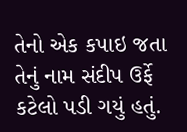તેનો એક કપાઇ જતા તેનું નામ સંદીપ ઉર્ફે કટેલો પડી ગયું હતું.